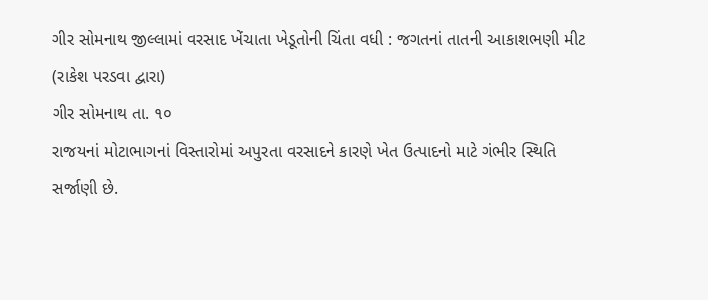ગીર સોમનાથ જીલ્લામાં વરસાદ ખેંચાતા ખેડૂતોની ચિંતા વધી : જગતનાં તાતની આકાશભણી મીટ
(રાકેશ પરડવા દ્વારા)
ગીર સોમનાથ તા. ૧૦
રાજયનાં મોટાભાગનાં વિસ્તારોમાં અપુરતા વરસાદને કારણે ખેત ઉત્પાદનો માટે ગંભીર સ્થિતિ સર્જાણી છે.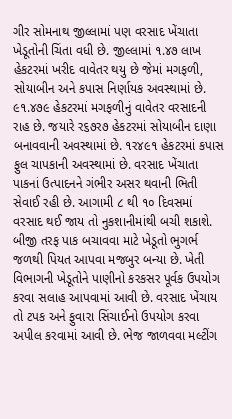ગીર સોમનાથ જીલ્લામાં પણ વરસાદ ખેંચાતા ખેડૂતોની ચિંતા વધી છે. જીલ્લામાં ૧.૪૭ લાખ હેકટરમાં ખરીદ વાવેતર થયુ છે જેમાં મગફળી, સોયાબીન અને કપાસ નિર્ણાયક અવસ્થામાં છે. ૯૧.૪૭૯ હેકટરમાં મગફળીનું વાવેતર વરસાદની રાહ છે. જયારે ર૬૭ર૭ હેકટરમાં સોયાબીન દાણા બનાવવાની અવસ્થામાં છે. ૧ર૪૯૧ હેકટરમાં કપાસ ફુલ ચાપકાની અવસ્થામાં છે. વરસાદ ખેંચાતા પાકનાં ઉત્પાદનને ગંભીર અસર થવાની ભિતી સેવાઈ રહી છે. આગામી ૮ થી ૧૦ દિવસમાં વરસાદ થઈ જાય તો નુકશાનીમાંથી બચી શકાશે. બીજી તરફ પાક બચાવવા માટે ખેડૂતો ભુગર્ભ જળથી પિયત આપવા મજબુર બન્યા છે. ખેતી વિભાગની ખેડૂતોને પાણીનો કરકસર પૂર્વક ઉપયોગ કરવા સલાહ આપવામાં આવી છે. વરસાદ ખેંચાય તો ટપક અને ફુવારા સિંચાઈનો ઉપયોગ કરવા અપીલ કરવામાં આવી છે. ભેજ જાળવવા મલ્ટીંગ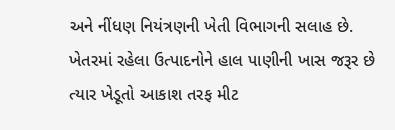અને નીંધણ નિયંત્રણની ખેતી વિભાગની સલાહ છે. ખેતરમાં રહેલા ઉત્પાદનોને હાલ પાણીની ખાસ જરૂર છે ત્યાર ખેડૂતો આકાશ તરફ મીટ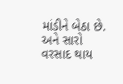માંડીને બેઠા છે. અને સારો વરસાદ થાય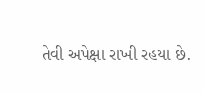તેવી અપેક્ષા રાખી રહયા છે.